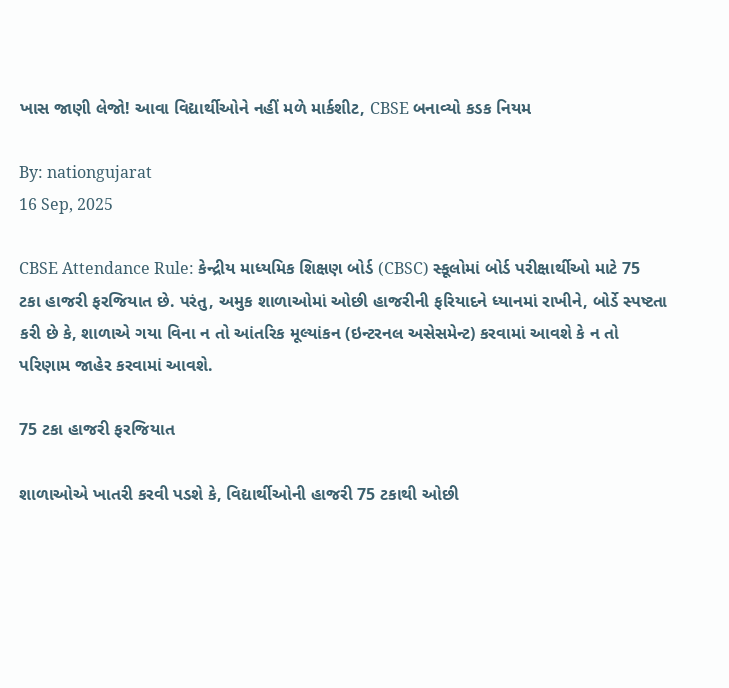ખાસ જાણી લેજો! આવા વિદ્યાર્થીઓને નહીં મળે માર્કશીટ, CBSE બનાવ્યો કડક નિયમ

By: nationgujarat
16 Sep, 2025

CBSE Attendance Rule: કેન્દ્રીય માધ્યમિક શિક્ષણ બોર્ડ (CBSC) સ્કૂલોમાં બોર્ડ પરીક્ષાર્થીઓ માટે 75 ટકા હાજરી ફરજિયાત છે. પરંતુ, અમુક શાળાઓમાં ઓછી હાજરીની ફરિયાદને ધ્યાનમાં રાખીને, બોર્ડે સ્પષ્ટતા કરી છે કે, શાળાએ ગયા વિના ન તો આંતરિક મૂલ્યાંકન (ઇન્ટરનલ અસેસમેન્ટ) કરવામાં આવશે કે ન તો પરિણામ જાહેર કરવામાં આવશે.

75 ટકા હાજરી ફરજિયાત

શાળાઓએ ખાતરી કરવી પડશે કે, વિદ્યાર્થીઓની હાજરી 75 ટકાથી ઓછી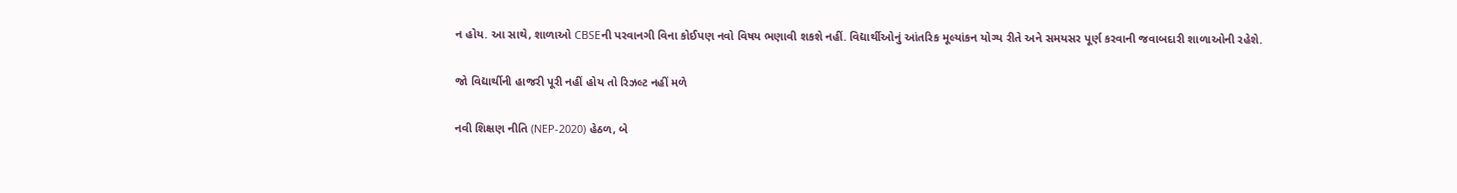ન હોય. આ સાથે, શાળાઓ CBSEની પરવાનગી વિના કોઈપણ નવો વિષય ભણાવી શકશે નહીં. વિદ્યાર્થીઓનું આંતરિક મૂલ્યાંકન યોગ્ય રીતે અને સમયસર પૂર્ણ કરવાની જવાબદારી શાળાઓની રહેશે.

જો વિદ્યાર્થીની હાજરી પૂરી નહીં હોય તો રિઝલ્ટ નહીં મળે

નવી શિક્ષણ નીતિ (NEP-2020) હેઠળ, બે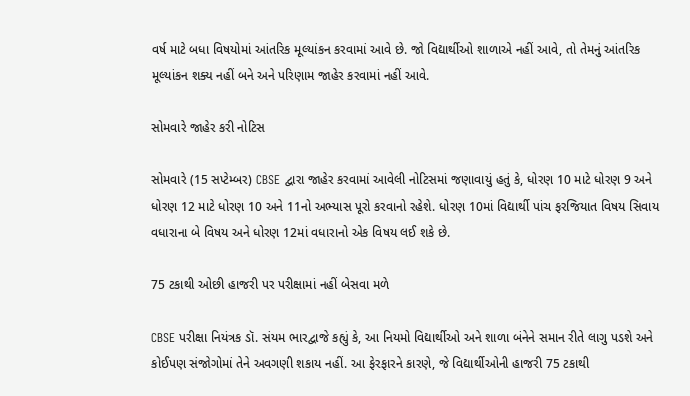વર્ષ માટે બધા વિષયોમાં આંતરિક મૂલ્યાંકન કરવામાં આવે છે. જો વિદ્યાર્થીઓ શાળાએ નહીં આવે, તો તેમનું આંતરિક મૂલ્યાંકન શક્ય નહીં બને અને પરિણામ જાહેર કરવામાં નહીં આવે.

સોમવારે જાહેર કરી નોટિસ

સોમવારે (15 સપ્ટેમ્બર) CBSE દ્વારા જાહેર કરવામાં આવેલી નોટિસમાં જણાવાયું હતું કે, ધોરણ 10 માટે ધોરણ 9 અને ધોરણ 12 માટે ધોરણ 10 અને 11નો અભ્યાસ પૂરો કરવાનો રહેશે. ધોરણ 10માં વિદ્યાર્થી પાંચ ફરજિયાત વિષય સિવાય વધારાના બે વિષય અને ધોરણ 12માં વધારાનો એક વિષય લઈ શકે છે.

75 ટકાથી ઓછી હાજરી પર પરીક્ષામાં નહીં બેસવા મળે

CBSE પરીક્ષા નિયંત્રક ડૉ. સંયમ ભારદ્વાજે કહ્યું કે, આ નિયમો વિદ્યાર્થીઓ અને શાળા બંનેને સમાન રીતે લાગુ પડશે અને કોઈપણ સંજોગોમાં તેને અવગણી શકાય નહીં. આ ફેરફારને કારણે, જે વિદ્યાર્થીઓની હાજરી 75 ટકાથી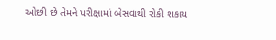ઓછી છે તેમને પરીક્ષામાં બેસવાથી રોકી શકાય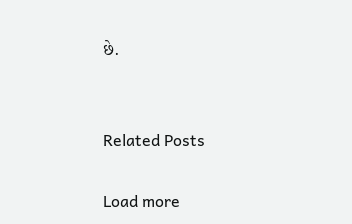છે.


Related Posts

Load more